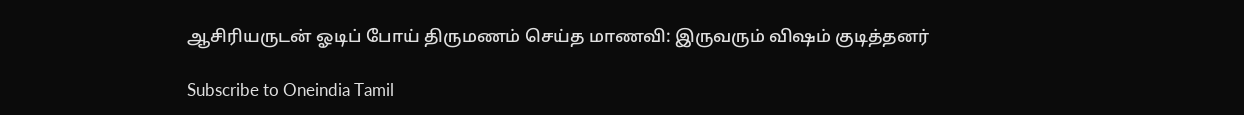ஆசிரியருடன் ஓடிப் போய் திருமணம் செய்த மாணவி: இருவரும் விஷம் குடித்தனர்

Subscribe to Oneindia Tamil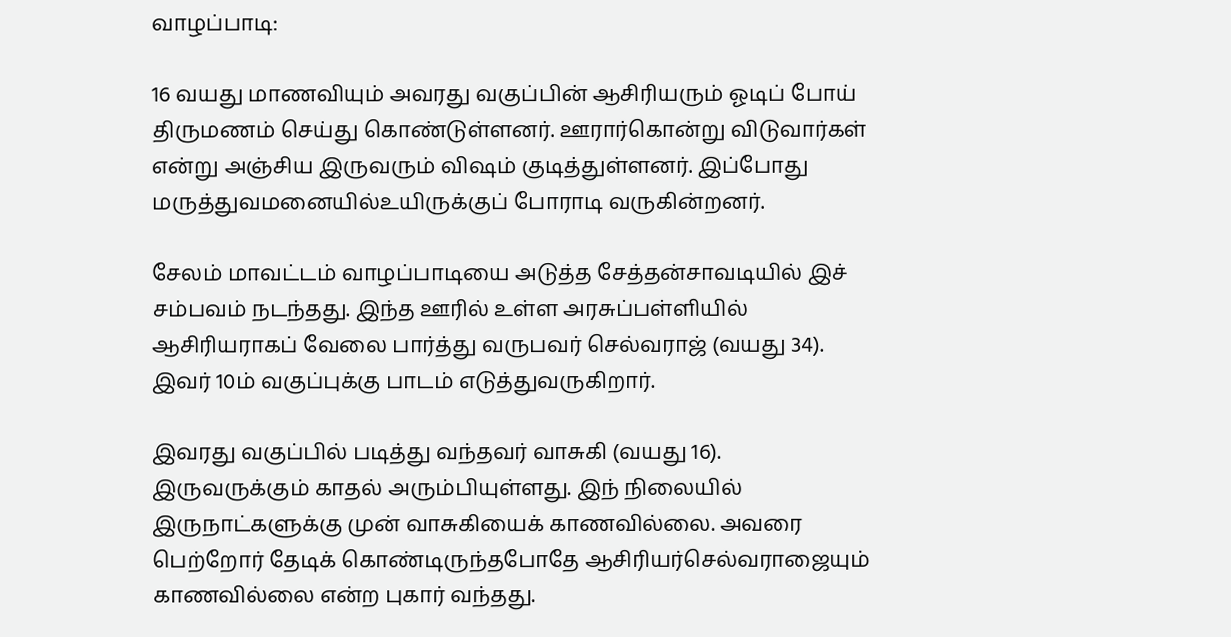வாழப்பாடி:

16 வயது மாணவியும் அவரது வகுப்பின் ஆசிரியரும் ஓடிப் போய் திருமணம் செய்து கொண்டுள்ளனர். ஊரார்கொன்று விடுவார்கள் என்று அஞ்சிய இருவரும் விஷம் குடித்துள்ளனர். இப்போது மருத்துவமனையில்உயிருக்குப் போராடி வருகின்றனர்.

சேலம் மாவட்டம் வாழப்பாடியை அடுத்த சேத்தன்சாவடியில் இச் சம்பவம் நடந்தது. இந்த ஊரில் உள்ள அரசுப்பள்ளியில் ஆசிரியராகப் வேலை பார்த்து வருபவர் செல்வராஜ் (வயது 34). இவர் 10ம் வகுப்புக்கு பாடம் எடுத்துவருகிறார்.

இவரது வகுப்பில் படித்து வந்தவர் வாசுகி (வயது 16). இருவருக்கும் காதல் அரும்பியுள்ளது. இந் நிலையில் இருநாட்களுக்கு முன் வாசுகியைக் காணவில்லை. அவரை பெற்றோர் தேடிக் கொண்டிருந்தபோதே ஆசிரியர்செல்வராஜையும் காணவில்லை என்ற புகார் வந்தது.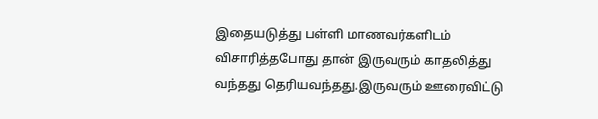இதையடுத்து பள்ளி மாணவர்களிடம் விசாரித்தபோது தான் இருவரும் காதலித்து வந்தது தெரியவந்தது.இருவரும் ஊரைவிட்டு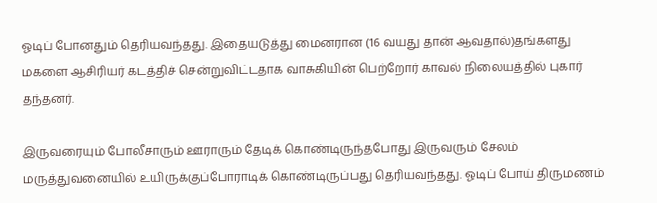ஓடிப் போனதும் தெரியவந்தது. இதையடுத்து மைனரான (16 வயது தான் ஆவதால்)தங்களது மகளை ஆசிரியர் கடத்திச் சென்றுவிட்டதாக வாசுகியின் பெற்றோர் காவல் நிலையத்தில் புகார் தந்தனர்.

இருவரையும் போலீசாரும் ஊராரும் தேடிக் கொண்டிருந்தபோது இருவரும் சேலம் மருத்துவனையில் உயிருக்குப்போராடிக் கொண்டிருப்பது தெரியவந்தது. ஓடிப் போய் திருமணம்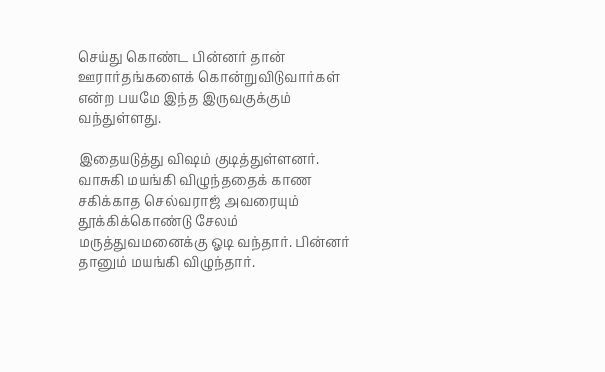செய்து கொண்ட பின்னர் தான் ஊரார்தங்களைக் கொன்றுவிடுவார்கள் என்ற பயமே இந்த இருவகுக்கும் வந்துள்ளது.

இதையடுத்து விஷம் குடித்துள்ளனர். வாசுகி மயங்கி விழுந்ததைக் காண சகிக்காத செல்வராஜ் அவரையும் தூக்கிக்கொண்டு சேலம் மருத்துவமனைக்கு ஓடி வந்தார். பின்னர் தானும் மயங்கி விழுந்தார்.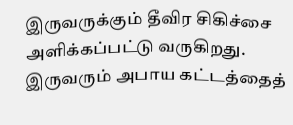இருவருக்கும் தீவிர சிகிச்சை அளிக்கப்பட்டு வருகிறது. இருவரும் அபாய கட்டத்தைத்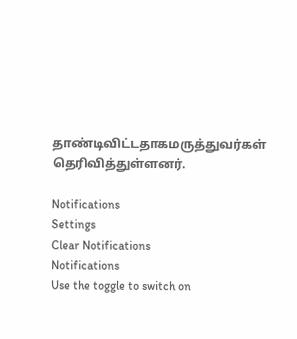தாண்டிவிட்டதாகமருத்துவர்கள் தெரிவித்துள்ளனர்.

Notifications
Settings
Clear Notifications
Notifications
Use the toggle to switch on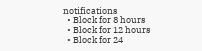notifications
  • Block for 8 hours
  • Block for 12 hours
  • Block for 24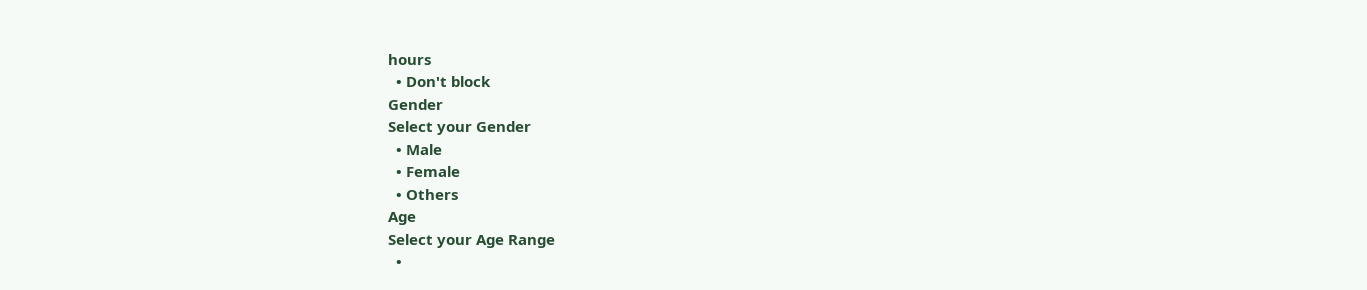hours
  • Don't block
Gender
Select your Gender
  • Male
  • Female
  • Others
Age
Select your Age Range
  •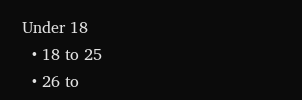Under 18
  • 18 to 25
  • 26 to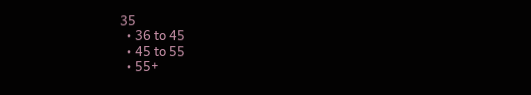35
  • 36 to 45
  • 45 to 55
  • 55+